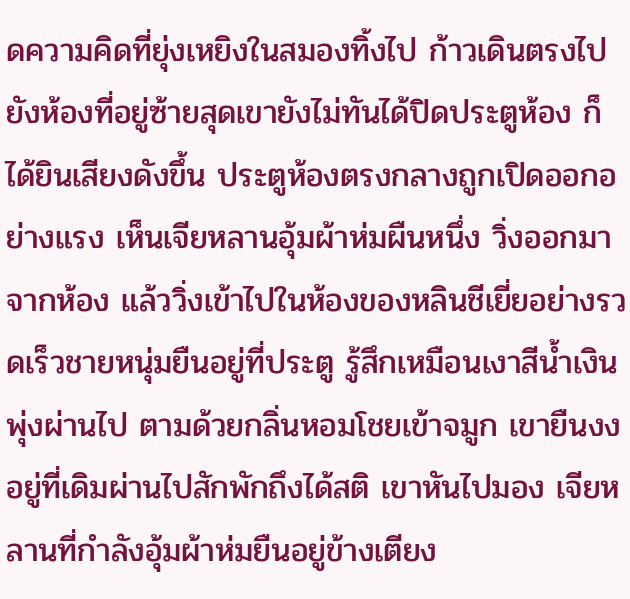ดความคิดที่ยุ่งเหยิงในสมองทิ้งไป ก้าวเดินตรงไปยังห้องที่อยู่ซ้ายสุดเขายังไม่ทันได้ปิดประตูห้อง ก็ได้ยินเสียงดังขึ้น ประตูห้องตรงกลางถูกเปิดออกอย่างแรง เห็นเจียหลานอุ้มผ้าห่มผืนหนึ่ง วิ่งออกมาจากห้อง แล้ววิ่งเข้าไปในห้องของหลินชีเยี่ยอย่างรวดเร็วชายหนุ่มยืนอยู่ที่ประตู รู้สึกเหมือนเงาสีน้ำเงินพุ่งผ่านไป ตามด้วยกลิ่นหอมโชยเข้าจมูก เขายืนงงอยู่ที่เดิมผ่านไปสักพักถึงได้สติ เขาหันไปมอง เจียหลานที่กำลังอุ้มผ้าห่มยืนอยู่ข้างเตียง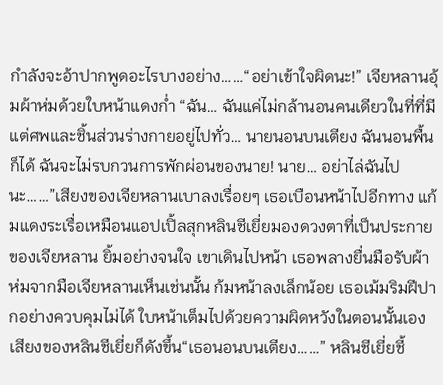กำลังจะอ้าปากพูดอะไรบางอย่าง……“อย่าเข้าใจผิดนะ!” เจียหลานอุ้มผ้าห่มด้วยใบหน้าแดงก่ำ “ฉัน… ฉันแค่ไม่กล้านอนคนเดียวในที่ที่มีแต่ศพและชิ้นส่วนร่างกายอยู่ไปทั่ว… นายนอนบนเตียง ฉันนอนพื้นก็ได้ ฉันจะไม่รบกวนการพักผ่อนของนาย! นาย… อย่าไล่ฉันไปนะ……”เสียงของเจียหลานเบาลงเรื่อยๆ เธอเบือนหน้าไปอีกทาง แก้มแดงระเรื่อเหมือนแอปเปิ้ลสุกหลินชีเยี่ยมองดวงตาที่เป็นประกายของเจียหลาน ยิ้มอย่างจนใจ เขาเดินไปหน้า เธอพลางยื่นมือรับผ้าห่มจากมือเจียหลานเห็นเช่นนั้น ก้มหน้าลงเล็กน้อย เธอเม้มริมฝีปากอย่างควบคุมไม่ได้ ใบหน้าเต็มไปด้วยความผิดหวังในตอนนั้นเอง เสียงของหลินชีเยี่ยก็ดังขึ้น“เธอนอนบนเตียง……” หลินชีเยี่ยชี้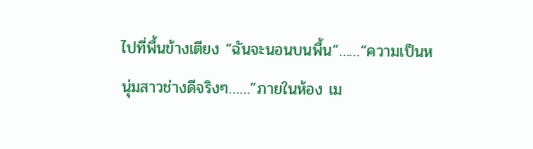ไปที่พื้นข้างเตียง “ฉันจะนอนบนพื้น”……“ความเป็นหนุ่มสาวช่างดีจริงๆ……”ภายในห้อง เม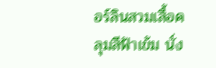อร์ลินสวมเสื้อคลุมสีฟ้าเข้ม นั่ง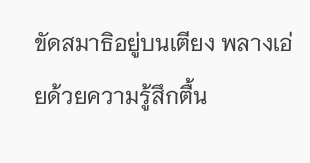ขัดสมาธิอยู่บนเตียง พลางเอ่ยด้วยความรู้สึกตื้น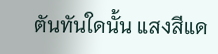ตันทันใดนั้น แสงสีแด